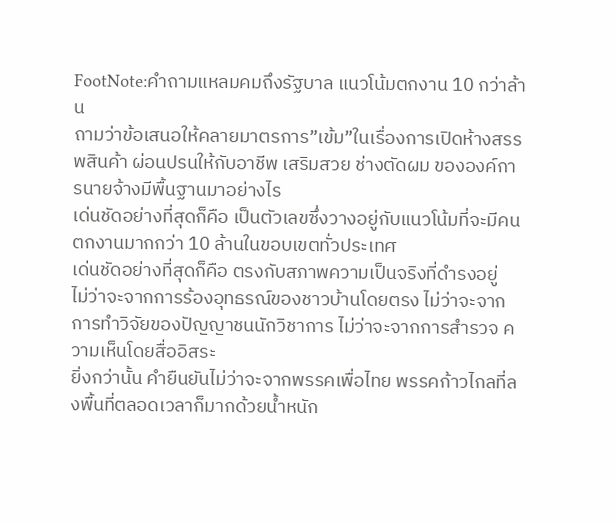FootNote:คำถามแหลมคมถึงรัฐบาล แนวโน้มตกงาน 10 กว่าล้าน
ถามว่าข้อเสนอให้คลายมาตรการ”เข้ม”ในเรื่องการเปิดห้างสรรพสินค้า ผ่อนปรนให้กับอาชีพ เสริมสวย ช่างตัดผม ขององค์การนายจ้างมีพื้นฐานมาอย่างไร
เด่นชัดอย่างที่สุดก็คือ เป็นตัวเลขซึ่งวางอยู่กับแนวโน้มที่จะมีคนตกงานมากกว่า 10 ล้านในขอบเขตทั่วประเทศ
เด่นชัดอย่างที่สุดก็คือ ตรงกับสภาพความเป็นจริงที่ดำรงอยู่
ไม่ว่าจะจากการร้องอุทธรณ์ของชาวบ้านโดยตรง ไม่ว่าจะจากการทำวิจัยของปัญญาชนนักวิชาการ ไม่ว่าจะจากการสำรวจ ความเห็นโดยสื่ออิสระ
ยิ่งกว่านั้น คำยืนยันไม่ว่าจะจากพรรคเพื่อไทย พรรคก้าวไกลที่ลงพื้นที่ตลอดเวลาก็มากด้วยน้ำหนัก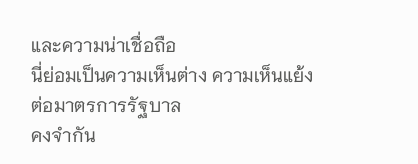และความน่าเชื่อถือ
นี่ย่อมเป็นความเห็นต่าง ความเห็นแย้งต่อมาตรการรัฐบาล
คงจำกัน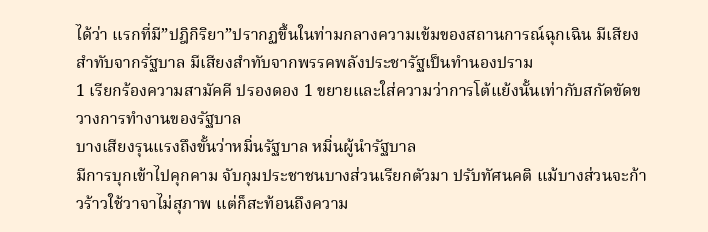ได้ว่า แรกที่มี”ปฎิกิริยา”ปรากฏขึ้นในท่ามกลางความเข้มของสถานการณ์ฉุกเฉิน มีเสียงสำทับจากรัฐบาล มีเสียงสำทับจากพรรคพลังประชารัฐเป็นทำนองปราม
1 เรียกร้องความสามัคคี ปรองดอง 1 ขยายและใส่ความว่าการโต้แย้งนั้นเท่ากับสกัดขัดขวางการทำงานของรัฐบาล
บางเสียงรุนแรงถึงขั้นว่าหมิ่นรัฐบาล หมิ่นผู้นำรัฐบาล
มีการบุกเข้าไปคุกคาม จับกุมประชาชนบางส่วนเรียกตัวมา ปรับทัศนคติ แม้บางส่วนจะก้าวร้าวใช้วาจาไม่สุภาพ แต่ก็สะท้อนถึงความ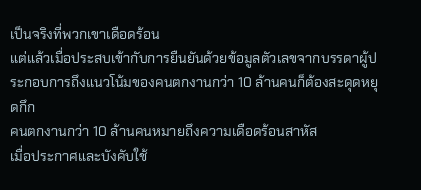เป็นจริงที่พวกเขาเดือดร้อน
แต่แล้วเมื่อประสบเข้ากับการยืนยันด้วยข้อมูลตัวเลขจากบรรดาผู้ประกอบการถึงแนวโน้มของคนตกงานกว่า 10 ล้านคนก็ต้องสะดุดหยุดกึก
คนตกงานกว่า 10 ล้านคนหมายถึงความเดือดร้อนสาหัส
เมื่อประกาศและบังคับใช้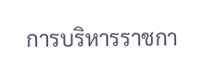การบริหารราชกา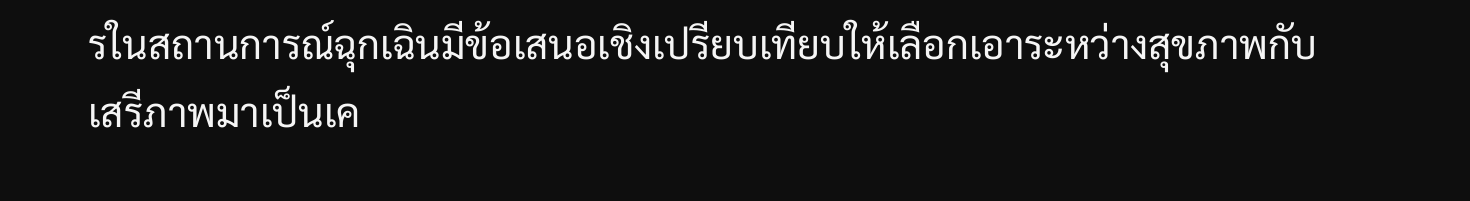รในสถานการณ์ฉุกเฉินมีข้อเสนอเชิงเปรียบเทียบให้เลือกเอาระหว่างสุขภาพกับเสรีภาพมาเป็นเค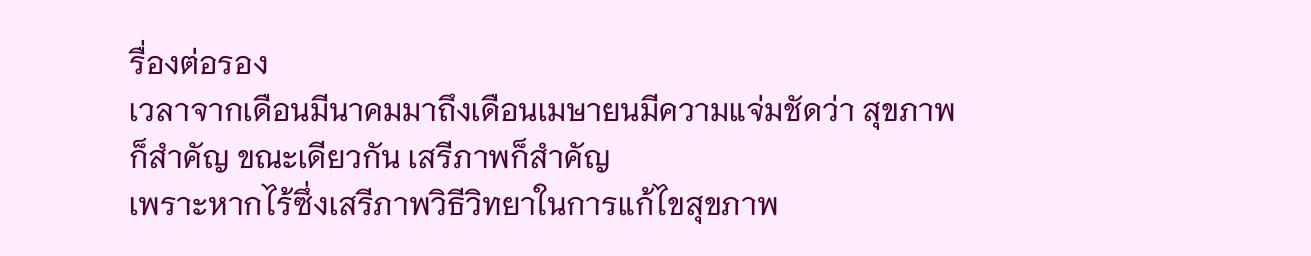รื่องต่อรอง
เวลาจากเดือนมีนาคมมาถึงเดือนเมษายนมีความแจ่มชัดว่า สุขภาพก็สำคัญ ขณะเดียวกัน เสรีภาพก็สำคัญ
เพราะหากไร้ซึ่งเสรีภาพวิธีวิทยาในการแก้ไขสุขภาพ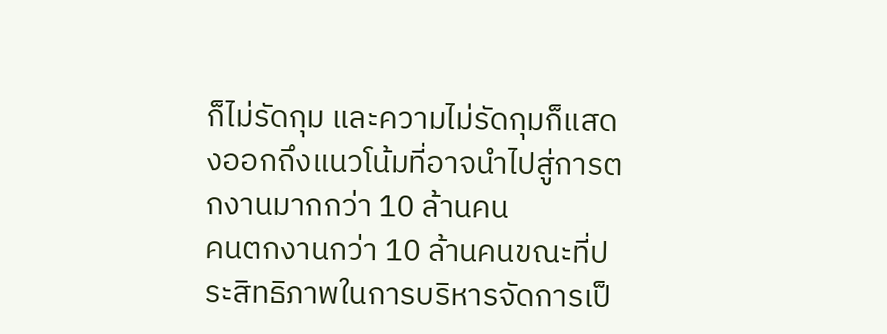ก็ไม่รัดกุม และความไม่รัดกุมก็แสดงออกถึงแนวโน้มที่อาจนำไปสู่การตกงานมากกว่า 10 ล้านคน
คนตกงานกว่า 10 ล้านคนขณะที่ประสิทธิภาพในการบริหารจัดการเป็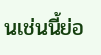นเช่นนี้ย่อ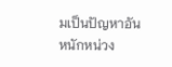มเป็นปัญหาอันหนักหน่วง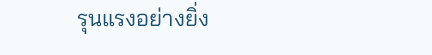รุนแรงอย่างยิ่ง